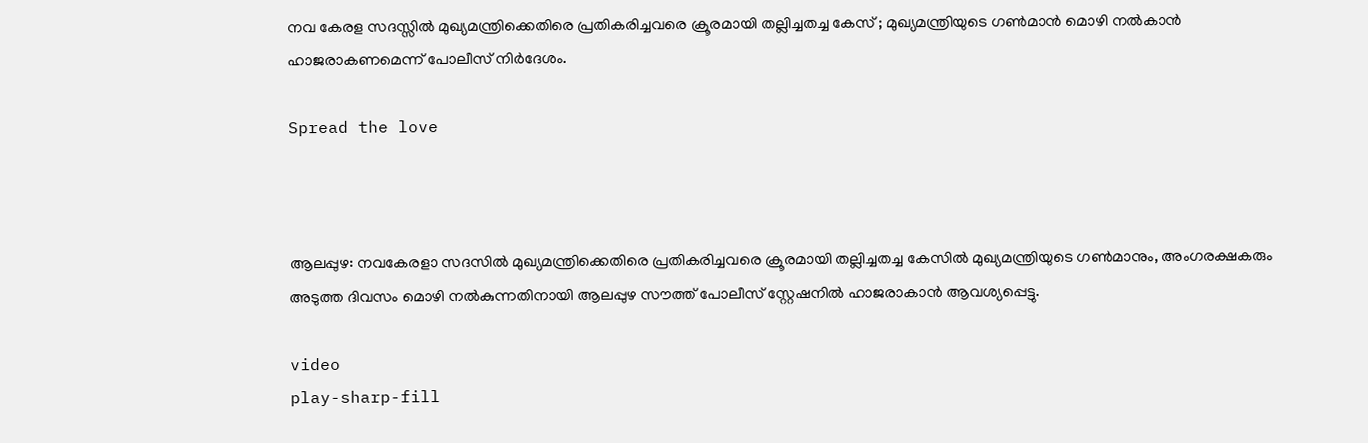നവ കേരള സദസ്സിൽ മുഖ്യമന്ത്രിക്കെതിരെ പ്രതികരിച്ചവരെ ക്രൂരമായി തല്ലിച്ചതച്ച കേസ് ; മുഖ്യമന്ത്രിയുടെ ഗണ്‍മാന്‍ മൊഴി നല്‍കാന്‍ ഹാജരാകണമെന്ന് പോലീസ് നിര്‍ദേശം.

Spread the love



ആലപ്പുഴ: നവകേരളാ സദസില്‍ മുഖ്യമന്ത്രിക്കെതിരെ പ്രതികരിച്ചവരെ ക്രൂരമായി തല്ലിച്ചതച്ച കേസില്‍ മുഖ്യമന്ത്രിയുടെ ഗണ്‍മാനും, അംഗരക്ഷകരും അടുത്ത ദിവസം മൊഴി നല്‍കുന്നതിനായി ആലപ്പുഴ സൗത്ത് പോലീസ് സ്റ്റേഷനില്‍ ഹാജരാകാന്‍ ആവശ്യപ്പെട്ടു.

video
play-sharp-fill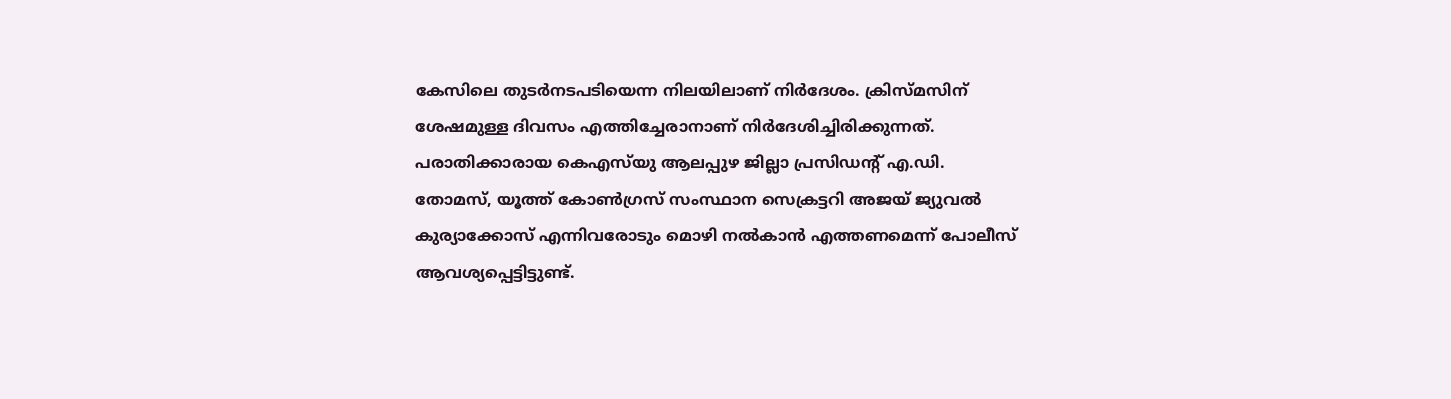കേസിലെ തുടര്‍നടപടിയെന്ന നിലയിലാണ് നിര്‍ദേശം. ക്രിസ്മസിന് ശേഷമുള്ള ദിവസം എത്തിച്ചേരാനാണ് നിര്‍ദേശിച്ചിരിക്കുന്നത്. പരാതിക്കാരായ കെഎസ്‌യു ആലപ്പുഴ ജില്ലാ പ്രസിഡന്റ് എ.ഡി. തോമസ്, യൂത്ത് കോണ്‍ഗ്രസ് സംസ്ഥാന സെക്രട്ടറി അജയ് ജ്യുവല്‍ കുര്യാക്കോസ് എന്നിവരോടും മൊഴി നല്‍കാന്‍ എത്തണമെന്ന് പോലീസ് ആവശ്യപ്പെട്ടിട്ടുണ്ട്.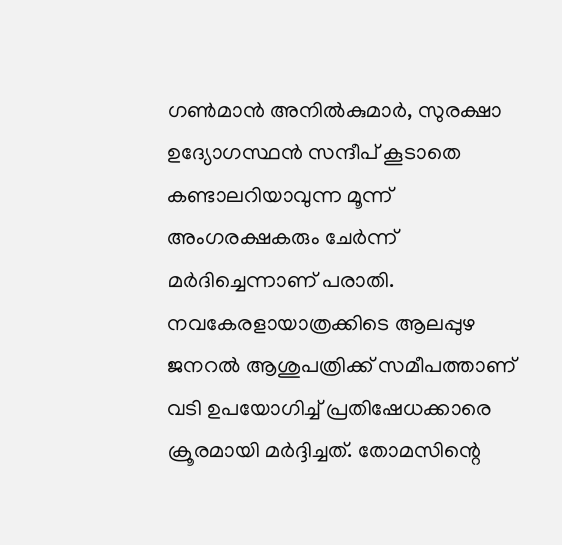ഗണ്‍മാന്‍ അനില്‍കുമാര്‍, സുരക്ഷാ ഉദ്യോഗസ്ഥന്‍ സന്ദീപ് കൂടാതെ കണ്ടാലറിയാവുന്ന മൂന്ന് അംഗരക്ഷകരും ചേര്‍ന്ന് മര്‍ദിച്ചെന്നാണ് പരാതി. നവകേരളായാത്രക്കിടെ ആലപ്പുഴ ജനറല്‍ ആശുപത്രിക്ക് സമീപത്താണ് വടി ഉപയോഗിച്ച്‌ പ്രതിഷേധക്കാരെ ക്രൂരമായി മര്‍ദ്ദിച്ചത്. തോമസിന്റെ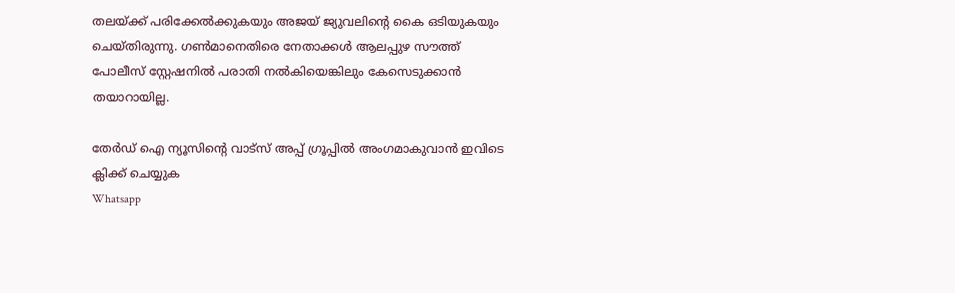തലയ്‌ക്ക് പരിക്കേല്‍ക്കുകയും അജയ് ജ്യുവലിന്റെ കൈ ഒടിയുകയും ചെയ്തിരുന്നു. ഗണ്‍മാനെതിരെ നേതാക്കള്‍ ആലപ്പുഴ സൗത്ത് പോലീസ് സ്റ്റേഷനില്‍ പരാതി നല്‍കിയെങ്കിലും കേസെടുക്കാന്‍ തയാറായില്ല.

തേർഡ് ഐ ന്യൂസിന്റെ വാട്സ് അപ്പ് ഗ്രൂപ്പിൽ അംഗമാകുവാൻ ഇവിടെ ക്ലിക്ക് ചെയ്യുക
Whatsapp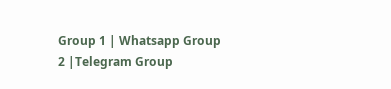Group 1 | Whatsapp Group 2 |Telegram Group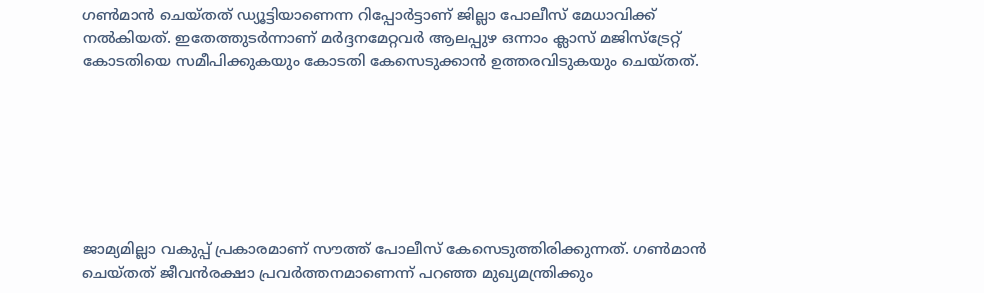ഗണ്‍മാന്‍ ചെയ്തത് ഡ്യൂട്ടിയാണെന്ന റിപ്പോര്‍ട്ടാണ് ജില്ലാ പോലീസ് മേധാവിക്ക് നല്‍കിയത്. ഇതേത്തുടര്‍ന്നാണ് മര്‍ദ്ദനമേറ്റവര്‍ ആലപ്പുഴ ഒന്നാം ക്ലാസ് മജിസ്‌ട്രേറ്റ് കോടതിയെ സമീപിക്കുകയും കോടതി കേസെടുക്കാന്‍ ഉത്തരവിടുകയും ചെയ്തത്.







ജാമ്യമില്ലാ വകുപ്പ് പ്രകാരമാണ് സൗത്ത് പോലീസ് കേസെടുത്തിരിക്കുന്നത്. ഗണ്‍മാന്‍ ചെയ്തത് ജീവന്‍രക്ഷാ പ്രവര്‍ത്തനമാണെന്ന് പറഞ്ഞ മുഖ്യമന്ത്രിക്കും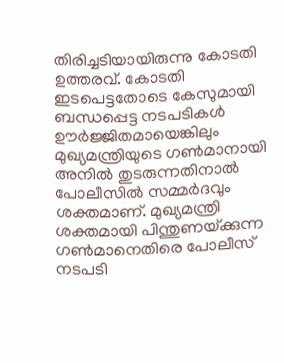തിരിച്ചടിയായിരുന്നു കോടതി ഉത്തരവ്. കോടതി ഇടപെട്ടതോടെ കേസുമായി ബന്ധപ്പെട്ട നടപടികള്‍ ഊര്‍ജ്ജിതമായെങ്കിലും മുഖ്യമന്ത്രിയുടെ ഗണ്‍മാനായി അനില്‍ തുടരുന്നതിനാല്‍ പോലീസില്‍ സമ്മര്‍ദവും ശക്തമാണ്. മുഖ്യമന്ത്രി ശക്തമായി പിന്തുണയ്‌ക്കുന്ന ഗണ്‍മാനെതിരെ പോലീസ് നടപടി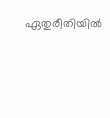ഏതുരീതിയില്‍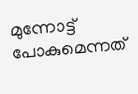മുന്നോട്ട് പോകുമെന്നത്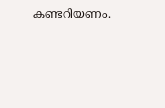കണ്ടറിയണം.